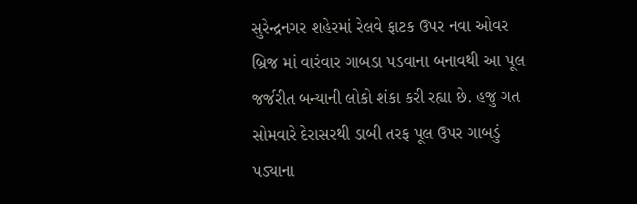સુરેન્દ્રનગર શહેરમાં રેલવે ફાટક ઉપર નવા ઓવર બ્રિજ માં વારંવાર ગાબડા પડવાના બનાવથી આ પૂલ જર્જરીત બન્યાની લોકો શંકા કરી રહ્યા છે. હજુ ગત સોમવારે દેરાસરથી ડાબી તરફ પૂલ ઉપર ગાબડું પડ્યાના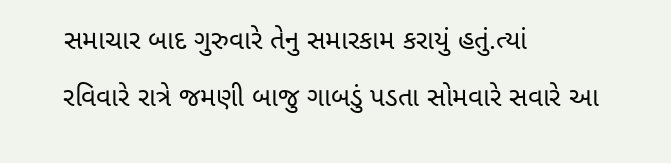સમાચાર બાદ ગુરુવારે તેનુ સમારકામ કરાયું હતું.ત્યાં રવિવારે રાત્રે જમણી બાજુ ગાબડું પડતા સોમવારે સવારે આ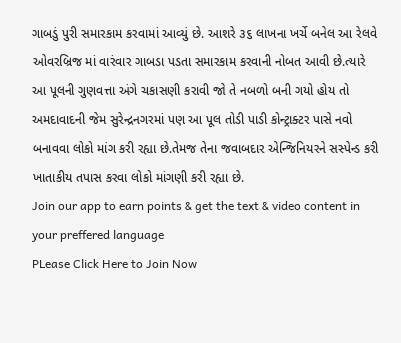ગાબડું પુરી સમારકામ કરવામાં આવ્યું છે. આશરે ૩૬ લાખના ખર્ચે બનેલ આ રેલવે ઓવરબ્રિજ માં વારંવાર ગાબડા પડતા સમારકામ કરવાની નોબત આવી છે.ત્યારે આ પૂલની ગુણવત્તા અંગે ચકાસણી કરાવી જો તે નબળો બની ગયો હોય તો અમદાવાદની જેમ સુરેન્દ્રનગરમાં પણ આ પૂલ તોડી પાડી કોન્ટ્રાક્ટર પાસે નવો બનાવવા લોકો માંગ કરી રહ્યા છે.તેમજ તેના જવાબદાર એન્જિનિયરને સસ્પેન્ડ કરી ખાતાકીય તપાસ કરવા લોકો માંગણી કરી રહ્યા છે.
Join our app to earn points & get the text & video content in your preffered language
PLease Click Here to Join Now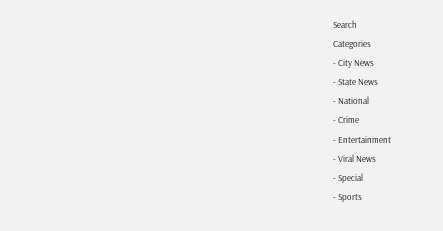Search
Categories
- City News
- State News
- National
- Crime
- Entertainment
- Viral News
- Special
- Sports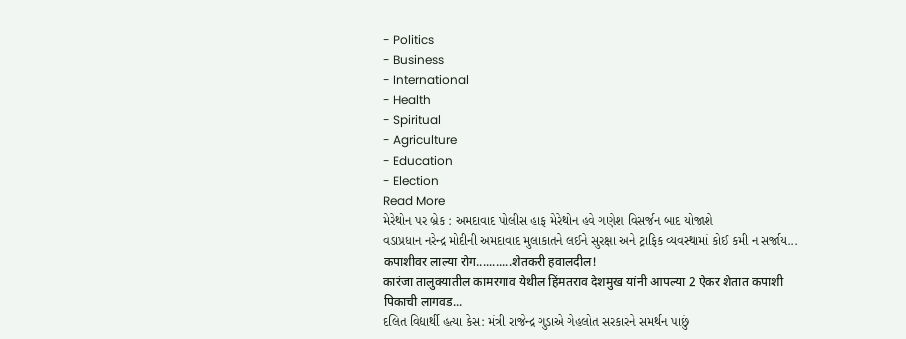- Politics
- Business
- International
- Health
- Spiritual
- Agriculture
- Education
- Election
Read More
મેરેથોન પર બ્રેક : અમદાવાદ પોલીસ હાફ મેરેથોન હવે ગણેશ વિસર્જન બાદ યોજાશે
વડાપ્રધાન નરેન્દ્ર મોદીની અમદાવાદ મુલાકાતને લઈને સુરક્ષા અને ટ્રાફિક વ્યવસ્થામાં કોઈ કમી ન સર્જાય...
कपाशीवर लाल्या रोग...........शेतकरी हवालदील!
कारंजा तालुक्यातील कामरगाव येथील हिंमतराव देशमुख यांनी आपल्या 2 ऐकर शेतात कपाशी पिकाची लागवड...
દલિત વિદ્યાર્થી હત્યા કેસ: મંત્રી રાજેન્દ્ર ગુડાએ ગેહલોત સરકારને સમર્થન પાછું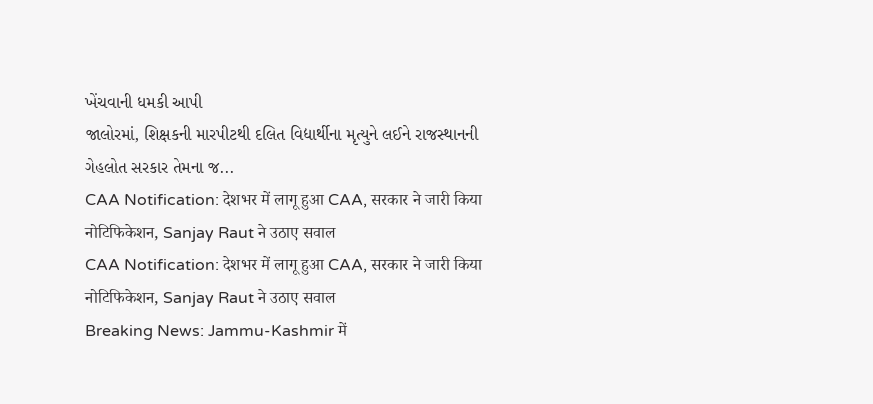ખેંચવાની ધમકી આપી
જાલોરમાં, શિક્ષકની મારપીટથી દલિત વિદ્યાર્થીના મૃત્યુને લઈને રાજસ્થાનની ગેહલોત સરકાર તેમના જ...
CAA Notification: देशभर में लागू हुआ CAA, सरकार ने जारी किया नोटिफिकेशन, Sanjay Raut ने उठाए सवाल
CAA Notification: देशभर में लागू हुआ CAA, सरकार ने जारी किया नोटिफिकेशन, Sanjay Raut ने उठाए सवाल
Breaking News: Jammu-Kashmir में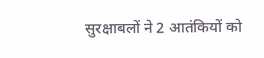सुरक्षाबलों ने 2 आतंकियों को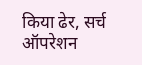किया ढेर, सर्च ऑपरेशन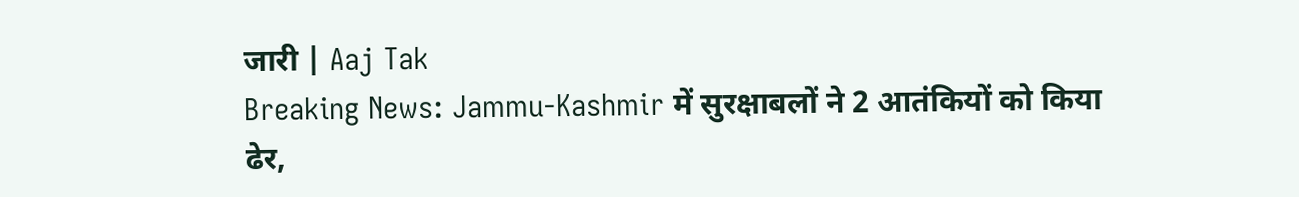जारी | Aaj Tak
Breaking News: Jammu-Kashmir में सुरक्षाबलों ने 2 आतंकियों को किया ढेर,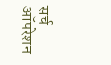सर्च ऑपरेशन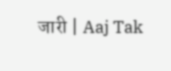जारी | Aaj Tak